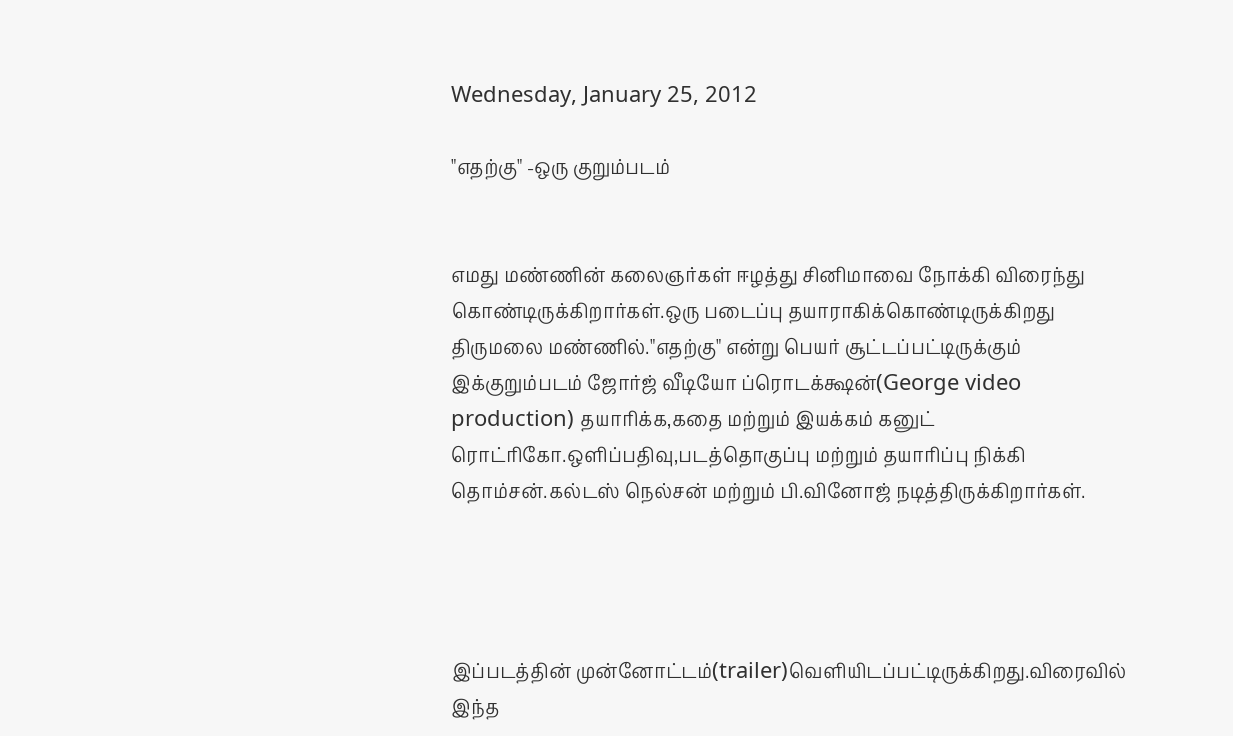Wednesday, January 25, 2012

"எதற்கு" -ஒரு குறும்படம்


எமது மண்ணின் கலைஞர்கள் ஈழத்து சினிமாவை நோக்கி விரைந்து கொண்டிருக்கிறார்கள்.ஒரு படைப்பு தயாராகிக்கொண்டிருக்கிறது திருமலை மண்ணில்."எதற்கு" என்று பெயர் சூட்டப்பட்டிருக்கும் இக்குறும்படம் ஜோர்ஜ் வீடியோ ப்ரொடக்க்ஷன்(George video production) தயாரிக்க,கதை மற்றும் இயக்கம் கனுட் ரொட்ரிகோ.ஒளிப்பதிவு,படத்தொகுப்பு மற்றும் தயாரிப்பு நிக்கி தொம்சன்.கல்டஸ் நெல்சன் மற்றும் பி.வினோஜ் நடித்திருக்கிறார்கள்.




இப்படத்தின் முன்னோட்டம்(trailer)வெளியிடப்பட்டிருக்கிறது.விரைவில் இந்த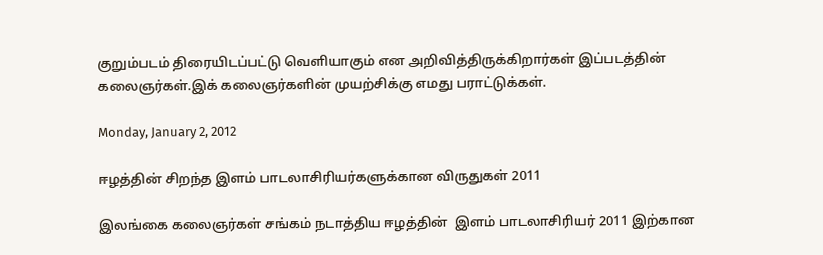குறும்படம் திரையிடப்பட்டு வெளியாகும் என அறிவித்திருக்கிறார்கள் இப்படத்தின் கலைஞர்கள்.இக் கலைஞர்களின் முயற்சிக்கு எமது பராட்டுக்கள்.

Monday, January 2, 2012

ஈழத்தின் சிறந்த இளம் பாடலாசிரியர்களுக்கான விருதுகள் 2011

இலங்கை கலைஞர்கள் சங்கம் நடாத்திய ஈழத்தின்  இளம் பாடலாசிரியர் 2011 இற்கான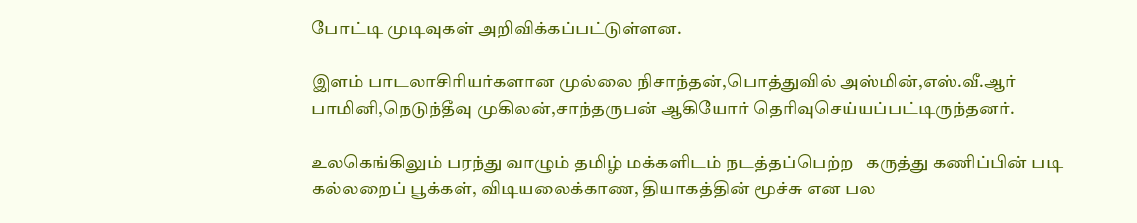போட்டி முடிவுகள் அறிவிக்கப்பட்டுள்ளன.

இளம் பாடலாசிரியர்களான முல்லை நிசாந்தன்,பொத்துவில் அஸ்மின்,எஸ்.வீ.ஆர் பாமினி,நெடுந்தீவு முகிலன்,சாந்தருபன் ஆகியோர் தெரிவுசெய்யப்பட்டிருந்தனர்.

உலகெங்கிலும் பரந்து வாழும் தமிழ் மக்களிடம் நடத்தப்பெற்ற   கருத்து கணிப்பின் படி  கல்லறைப் பூக்கள், விடியலைக்காண, தியாகத்தின் மூச்சு என பல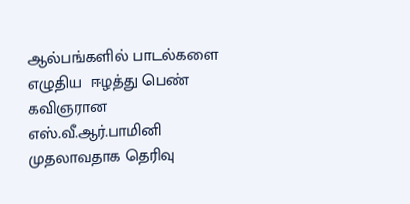ஆல்பங்களில் பாடல்களை எழுதிய  ஈழத்து பெண் கவிஞரான எஸ்.வீ.ஆர்.பாமினி முதலாவதாக தெரிவு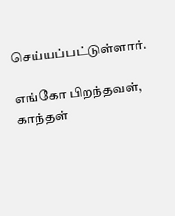செய்யப்பட்டுள்ளார்.

எங்கோ பிறந்தவள், காந்தள்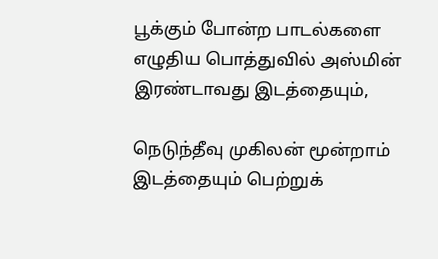பூக்கும் போன்ற பாடல்களை எழுதிய பொத்துவில் அஸ்மின் இரண்டாவது இடத்தையும்,

நெடுந்தீவு முகிலன் மூன்றாம் இடத்தையும் பெற்றுக்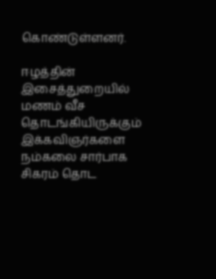கொண்டுள்ளனர்.

ஈழத்தின் இசைத்துறையில் மணம் வீச தொடங்கியிருக்கும் இக்கவிஞர்களை நம்கலை சார்பாக சிகரம் தொட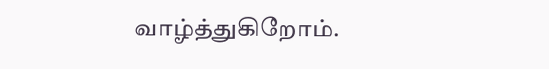வாழ்த்துகிறோம்.